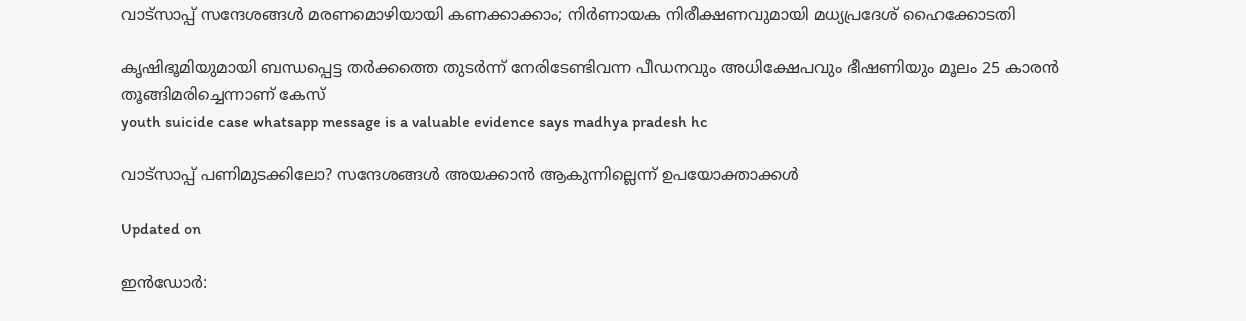വാട്സാപ്പ് സന്ദേശങ്ങൾ മരണമൊഴിയായി കണക്കാക്കാം; നിർണായക നിരീക്ഷണവുമായി മധ്യപ്രദേശ് ഹൈക്കോടതി

കൃഷിഭൂമിയുമായി ബന്ധപ്പെട്ട തർക്കത്തെ തുടർന്ന് നേരിടേണ്ടിവന്ന പീഡനവും അധിക്ഷേപവും ഭീഷണിയും മൂലം 25 കാരൻ തൂങ്ങിമരിച്ചെന്നാണ് കേസ്
youth suicide case whatsapp message is a valuable evidence says madhya pradesh hc

വാട്സാപ്പ് പണിമുടക്കിലോ? സന്ദേശങ്ങൾ അയക്കാൻ ആകുന്നില്ലെന്ന് ഉപയോക്താക്കൾ

Updated on

ഇൻഡോർ: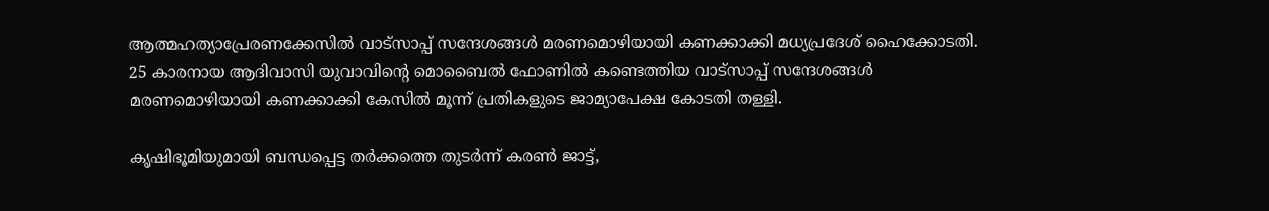ആത്മഹത്യാപ്രേരണക്കേസിൽ വാട്സാപ്പ് സന്ദേശങ്ങൾ മരണമൊഴിയായി കണക്കാക്കി മധ്യപ്രദേശ് ഹൈക്കോടതി. 25 കാരനായ ആദിവാസി യുവാവിന്‍റെ മൊബൈൽ ഫോണിൽ കണ്ടെത്തിയ വാട്സാപ്പ് സന്ദേശങ്ങൾ മരണമൊഴിയായി കണക്കാക്കി കേസിൽ മൂന്ന് പ്രതികളുടെ ജാമ്യാപേക്ഷ കോടതി തള്ളി.

കൃഷിഭൂമിയുമായി ബന്ധപ്പെട്ട തർക്കത്തെ തുടർന്ന് കരൺ ജാട്ട്,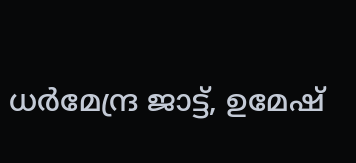ധർമേന്ദ്ര ജാട്ട്, ഉമേഷ്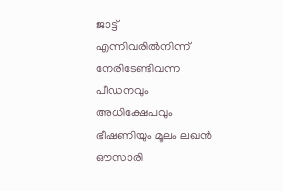ജാട്ട് എന്നിവരിൽനിന്ന് നേരിടേണ്ടിവന്ന പീഡനവും അധിക്ഷേപവും ഭീഷണിയും മൂലം ലഖൻ ഔസാരി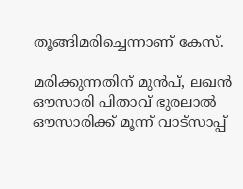തൂങ്ങിമരിച്ചെന്നാണ് കേസ്.

മരിക്കുന്നതിന് മുൻപ്, ലഖൻ ഔസാരി പിതാവ് ഭുരലാൽ ഔസാരിക്ക് മൂന്ന് വാട്സാപ്പ്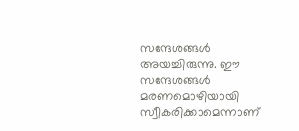സന്ദേശങ്ങൾ അയച്ചിരുന്നു. ഈ സന്ദേശങ്ങൾ മരണമൊഴിയായി സ്വീകരിക്കാമെന്നാണ്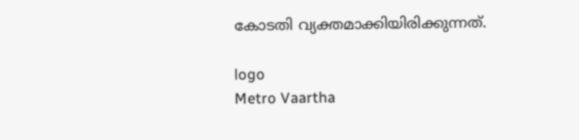കോടതി വ്യക്തമാക്കിയിരിക്കുന്നത്.

logo
Metro Vaartha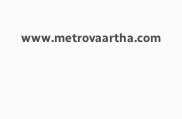www.metrovaartha.com